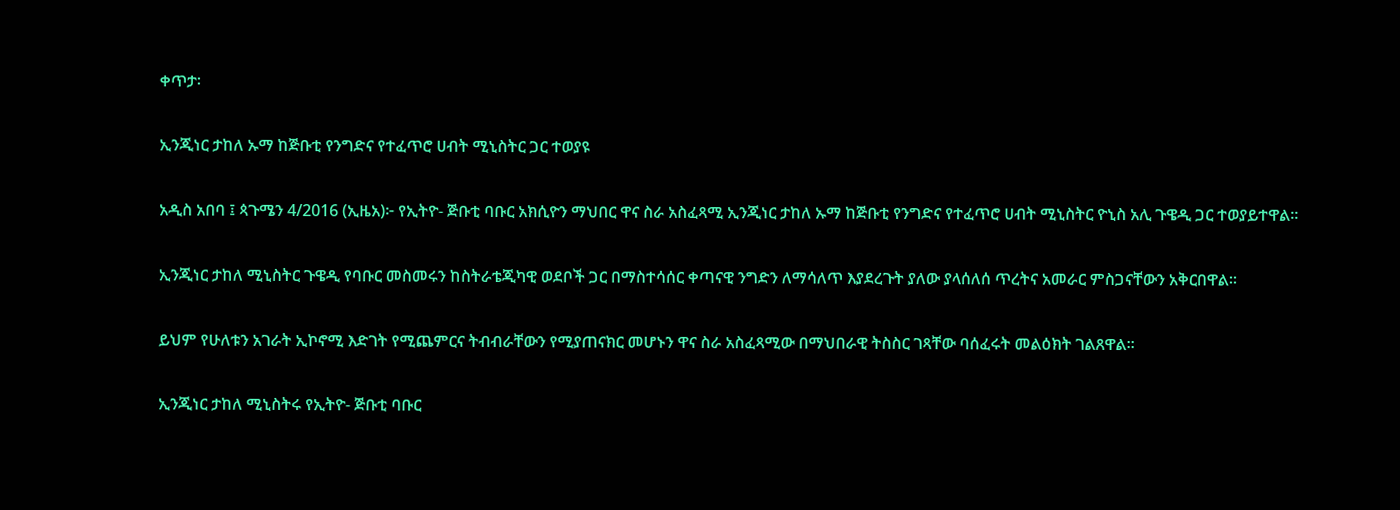ቀጥታ፡

ኢንጂነር ታከለ ኡማ ከጅቡቲ የንግድና የተፈጥሮ ሀብት ሚኒስትር ጋር ተወያዩ

አዲስ አበባ ፤ ጳጉሜን 4/2016 (ኢዜአ)፦ የኢትዮ- ጅቡቲ ባቡር አክሲዮን ማህበር ዋና ስራ አስፈጻሚ ኢንጂነር ታከለ ኡማ ከጅቡቲ የንግድና የተፈጥሮ ሀብት ሚኒስትር ዮኒስ አሊ ጉዌዲ ጋር ተወያይተዋል።

ኢንጂነር ታከለ ሚኒስትር ጉዌዲ የባቡር መስመሩን ከስትራቴጂካዊ ወደቦች ጋር በማስተሳሰር ቀጣናዊ ንግድን ለማሳለጥ እያደረጉት ያለው ያላሰለሰ ጥረትና አመራር ምስጋናቸውን አቅርበዋል።

ይህም የሁለቱን አገራት ኢኮኖሚ እድገት የሚጨምርና ትብብራቸውን የሚያጠናክር መሆኑን ዋና ስራ አስፈጻሚው በማህበራዊ ትስስር ገጻቸው ባሰፈሩት መልዕክት ገልጸዋል።

ኢንጂነር ታከለ ሚኒስትሩ የኢትዮ- ጅቡቲ ባቡር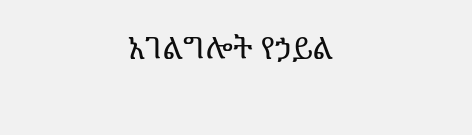አገልግሎት የኃይል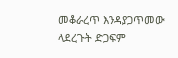መቆራረጥ እንዳያጋጥመው ላደረጉት ድጋፍም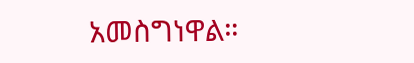አመስግነዋል።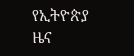የኢትዮጵያ ዜና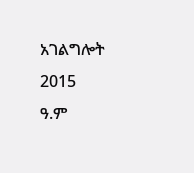አገልግሎት
2015
ዓ.ም